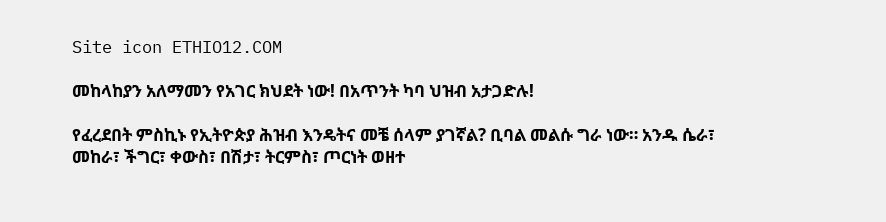Site icon ETHIO12.COM

መከላከያን አለማመን የአገር ክህደት ነው! በአጥንት ካባ ህዝብ አታጋድሉ!

የፈረደበት ምስኪኑ የኢትዮጵያ ሕዝብ እንዴትና መቼ ሰላም ያገኛል? ቢባል መልሱ ግራ ነው። አንዱ ሴራ፣ መከራ፣ ችግር፣ ቀውስ፣ በሽታ፣ ትርምስ፣ ጦርነት ወዘተ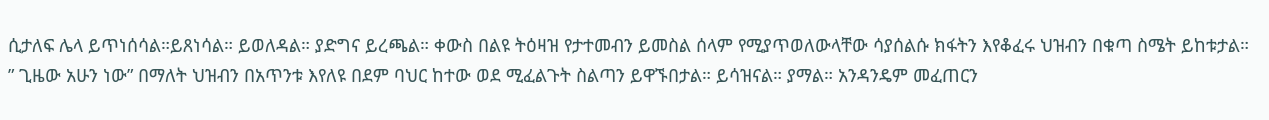ሲታለፍ ሌላ ይጥነሰሳል።ይጸነሳል። ይወለዳል። ያድግና ይረጫል። ቀውስ በልዩ ትዕዛዝ የታተመብን ይመስል ሰላም የሚያጥወለውላቸው ሳያሰልሱ ክፋትን እየቆፈሩ ህዝብን በቁጣ ስሜት ይከቱታል። ” ጊዜው አሁን ነው” በማለት ህዝብን በአጥንቱ እየለዩ በደም ባህር ከተው ወደ ሚፈልጉት ስልጣን ይዋኙበታል። ይሳዝናል። ያማል። አንዳንዴም መፈጠርን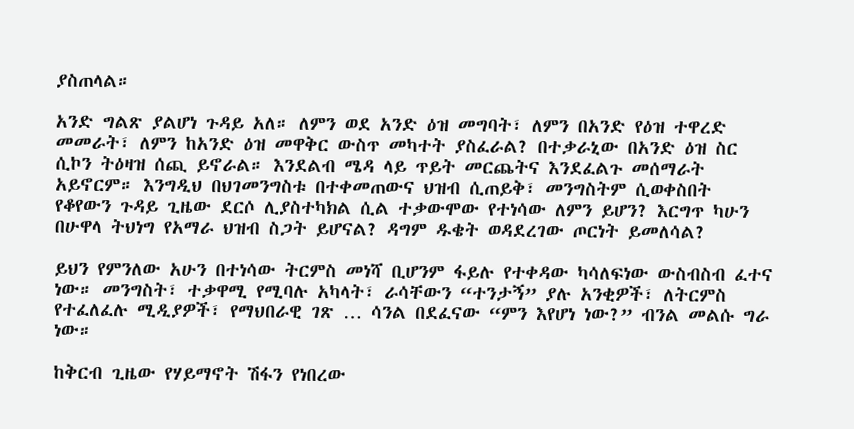ያስጠላል።

አንድ ግልጽ ያልሆነ ጉዳይ አለ። ለምን ወደ አንድ ዕዝ መግባት፣ ለምን በአንድ የዕዝ ተዋረድ መመራት፣ ለምን ከአንድ ዕዝ መዋቅር ውስጥ መካተት ያስፈራል? በተቃራኒው በአንድ ዕዝ ስር ሲኮን ትዕዛዝ ሰጪ ይኖራል። እንደልብ ሜዳ ላይ ጥይት መርጨትና እንደፈልጉ መሰማራት አይኖርም። እንግዲህ በህገመንግስቱ በተቀመጠውና ህዝብ ሲጠይቅ፣ መንግስትም ሲወቀስበት የቆየውን ጉዳይ ጊዜው ደርሶ ሊያስተካክል ሲል ተቃውሞው የተነሳው ለምን ይሆን? እርግጥ ካሁን በሁዋላ ትህነግ የአማራ ህዝብ ስጋት ይሆናል? ዳግም ዱቄት ወዳደረገው ጦርነት ይመለሳል?

ይህን የምንለው አሁን በተነሳው ትርምስ መነሻ ቢሆንም ፋይሉ የተቀዳው ካሳለፍነው ውስብስብ ፈተና ነው። መንግስት፣ ተቃዋሚ የሚባሉ አካላት፣ ራሳቸውን “ተንታኝ” ያሉ አንቂዎች፣ ለትርምስ የተፈለፈሉ ሚዲያዎች፣ የማህበራዊ ገጽ … ሳንል በደፈናው “ምን እየሆነ ነው?” ብንል መልሱ ግራ ነው።

ከቅርብ ጊዜው የሃይማኖት ሽፋን የነበረው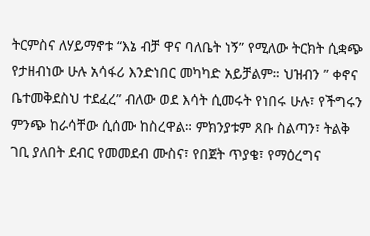ትርምስና ለሃይማኖቱ “እኔ ብቻ ዋና ባለቤት ነኝ” የሚለው ትርክት ሲቋጭ የታዘብነው ሁሉ አሳፋሪ እንድነበር መካካድ አይቻልም። ህዝብን ” ቀኖና ቤተመቅደስህ ተደፈረ” ብለው ወደ እሳት ሲመሩት የነበሩ ሁሉ፣ የችግሩን ምንጭ ከራሳቸው ሲሰሙ ከስረዋል። ምክንያቱም ጸቡ ስልጣን፣ ትልቅ ገቢ ያለበት ደብር የመመደብ ሙስና፣ የበጀት ጥያቄ፣ የማዕረግና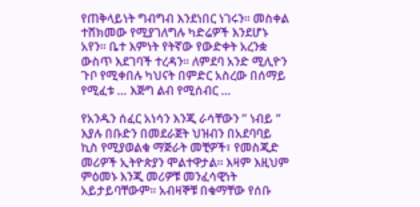የጠቅላይነት ግብግብ እንደነበር ነገሩን። መስቀል ተሸክመው የሚያገለግሉ ካድሬዎች እንደሆኑ አየን። ቤተ እምነት የትኛው የውድቀት አረንቋ ውስጥ እደገባች ተረዳን። ለምደባ አንድ ሚሊዮን ጉቦ የሚቀበሉ ካህናት በምድር አስረው በሰማይ የሚፈቱ … እጅግ ልብ የሚሰብር …

የአንዱን ሰፈር አነሳን እንጂ ራሳቸውን ” ነብይ ” እያሉ በቡድን በመደራጀት ህዝብን በአደባባይ ኪስ የሚያወልቁ ማጅራት መቺዎች፣ የመስጂድ መሪዎች ኢትዮጵያን ሞልተዋታል። እዛም እዚህም ምዕመኑ እንጂ መሪዎቹ መንፈሳዊነት አይታይባቸውም። አብዛኞቹ በቁማቸው የሰቡ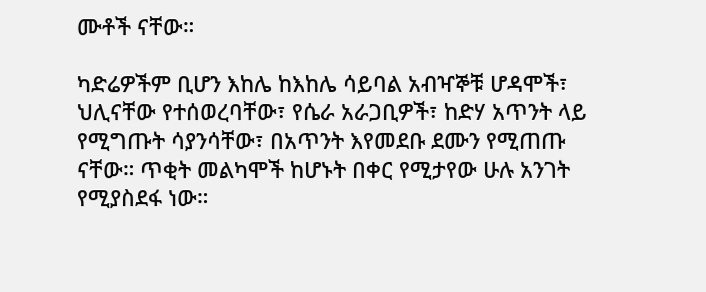ሙቶች ናቸው።

ካድሬዎችም ቢሆን እከሌ ከእከሌ ሳይባል አብዣኞቹ ሆዳሞች፣ ህሊናቸው የተሰወረባቸው፣ የሴራ አራጋቢዎች፣ ከድሃ አጥንት ላይ የሚግጡት ሳያንሳቸው፣ በአጥንት እየመደቡ ደሙን የሚጠጡ ናቸው። ጥቂት መልካሞች ከሆኑት በቀር የሚታየው ሁሉ አንገት የሚያስደፋ ነው።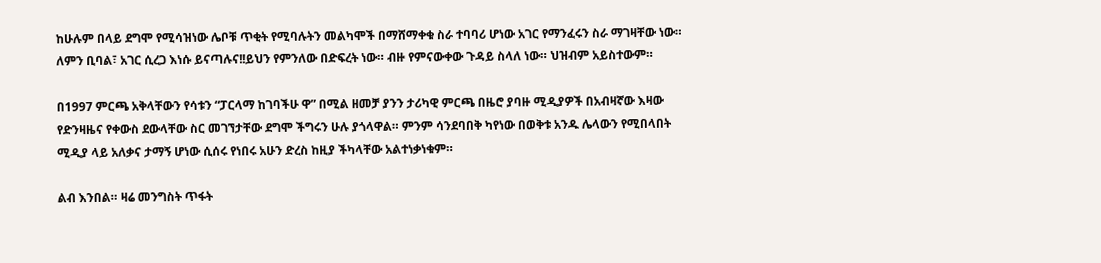ከሁሉም በላይ ደግሞ የሚሳዝነው ሌቦቹ ጥቂት የሚባሉትን መልካሞች በማሸማቀቁ ስራ ተባባሪ ሆነው አገር የማንፈሩን ስራ ማገዛቸው ነው። ለምን ቢባል፣ አገር ሲረጋ እነሱ ይናጣሉና!!ይህን የምንለው በድፍረት ነው። ብዙ የምናውቀው ጉዳይ ስላለ ነው። ህዝብም አይስተውም።

በ1997 ምርጫ አቅላቸውን የሳቱን “ፓርላማ ከገባችሁ ዋ” በሚል ዘመቻ ያንን ታሪካዊ ምርጫ በዜሮ ያባዙ ሚዲያዎች በአብዛኛው እዛው የድንዛዜና የቀውስ ደውላቸው ስር መገኘታቸው ደግሞ ችግሩን ሁሉ ያጎላዋል። ምንም ሳንደባበቅ ካየነው በወቅቱ አንዱ ሌላውን የሚበላበት ሚዲያ ላይ አለቃና ታማኝ ሆነው ሲሰሩ የነበሩ አሁን ድረስ ከዚያ ችካላቸው አልተነቃነቁም።

ልብ እንበል። ዛሬ መንግስት ጥፋት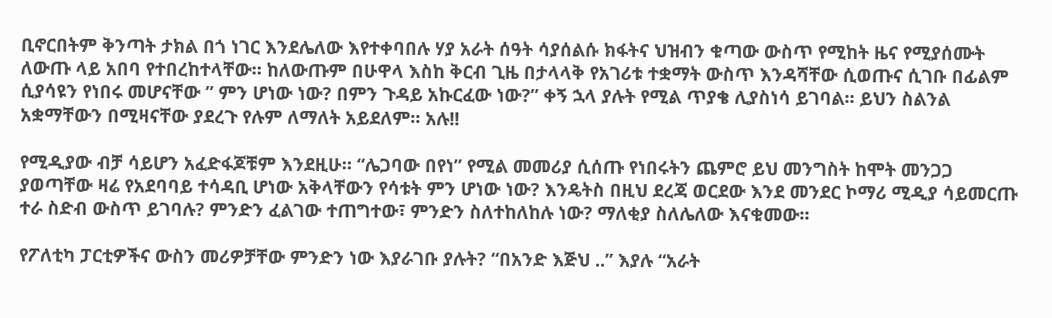ቢኖርበትም ቅንጣት ታክል በጎ ነገር እንደሌለው እየተቀባበሉ ሃያ አራት ሰዓት ሳያሰልሱ ክፋትና ህዝብን ቁጣው ውስጥ የሚከት ዜና የሚያሰሙት ለውጡ ላይ አበባ የተበረከተላቸው። ከለውጡም በሁዋላ እስከ ቅርብ ጊዜ በታላላቅ የአገሪቱ ተቋማት ውስጥ እንዳሻቸው ሲወጡና ሲገቡ በፊልም ሲያሳዩን የነበሩ መሆናቸው ” ምን ሆነው ነው? በምን ጉዳይ አኩርፈው ነው?” ቀኝ ኋላ ያሉት የሚል ጥያቄ ሊያስነሳ ይገባል። ይህን ስልንል አቋማቸውን በሚዛናቸው ያደረጉ የሉም ለማለት አይደለም። አሉ!!

የሚዲያው ብቻ ሳይሆን አፈድፋጆቹም እንደዚሁ። “ሌጋባው በየነ” የሚል መመሪያ ሲሰጡ የነበሩትን ጨምሮ ይህ መንግስት ከሞት መንጋጋ ያወጣቸው ዛሬ የአደባባይ ተሳዳቢ ሆነው አቅላቸውን የሳቱት ምን ሆነው ነው? እንዴትስ በዚህ ደረጃ ወርደው እንደ መንደር ኮማሪ ሚዲያ ሳይመርጡ ተራ ስድብ ውስጥ ይገባሉ? ምንድን ፈልገው ተጠግተው፣ ምንድን ስለተከለከሉ ነው? ማለቂያ ስለሌለው እናቁመው።

የፖለቲካ ፓርቲዎችና ውስን መሪዎቻቸው ምንድን ነው እያራገቡ ያሉት? “በአንድ እጅህ ..” እያሉ “አራት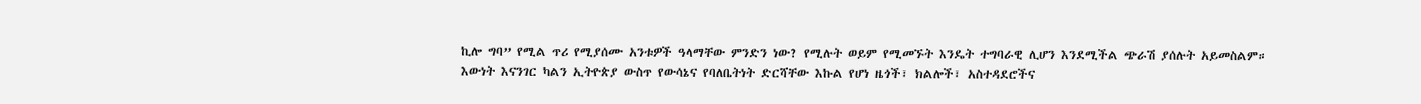ኪሎ ግባ” የሚል ጥሪ የሚያሰሙ አንቱዎች ዓላማቸው ምንድን ነው? የሚሉት ወይም የሚመኙት እንዴት ተግባራዊ ሊሆን እንደሚችል ጭራሽ ያሰሉት አይመስልም። እውነት እናንገር ካልን ኢትዮጵያ ውስጥ የውሳኔና የባለቤትነት ድርሻቸው እኩል የሆነ ዜጎች፣ ክልሎች፣ አስተዳደሮችና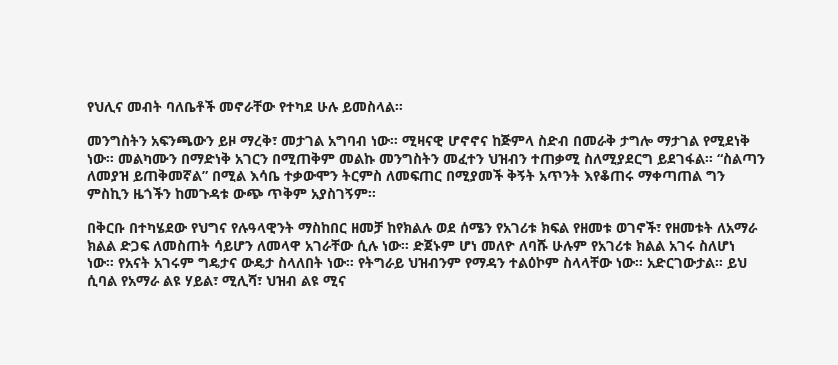የህሊና መብት ባለቤቶች መኖራቸው የተካደ ሁሉ ይመስላል።

መንግስትን አፍንጫውን ይዞ ማረቅ፣ መታገል አግባብ ነው። ሚዛናዊ ሆኖኖና ከጅምላ ስድብ በመራቅ ታግሎ ማታገል የሚደነቅ ነው። መልካሙን በማድነቅ አገርን በሚጠቅም መልኩ መንግስትን መፈተን ህዝብን ተጠቃሚ ስለሚያደርግ ይደገፋል። “ስልጣን ለመያዝ ይጠቅመኛል” በሚል እሳቤ ተቃውሞን ትርምስ ለመፍጠር በሚያመች ቅኝት አጥንት እየቆጠሩ ማቀጣጠል ግን ምስኪን ዜጎችን ከመጉዳቱ ውጭ ጥቅም አያስገኝም።

በቅርቡ በተካሄደው የህግና የሉዓላዊንት ማስከበር ዘመቻ ከየክልሉ ወደ ሰሜን የአገሪቱ ክፍል የዘመቱ ወገኖች፣ የዘመቱት ለአማራ ክልል ድጋፍ ለመስጠት ሳይሆን ለመላዋ አገራቸው ሲሉ ነው። ድጀኑም ሆነ መለዮ ለባሹ ሁሉም የአገሪቱ ክልል አገሩ ስለሆነ ነው። የአናት አገሩም ግዴታና ውዴታ ስላለበት ነው። የትግራይ ህዝብንም የማዳን ተልዕኮም ስላላቸው ነው። አድርገውታል። ይህ ሲባል የአማራ ልዩ ሃይል፣ ሚሊሻ፣ ህዝብ ልዩ ሚና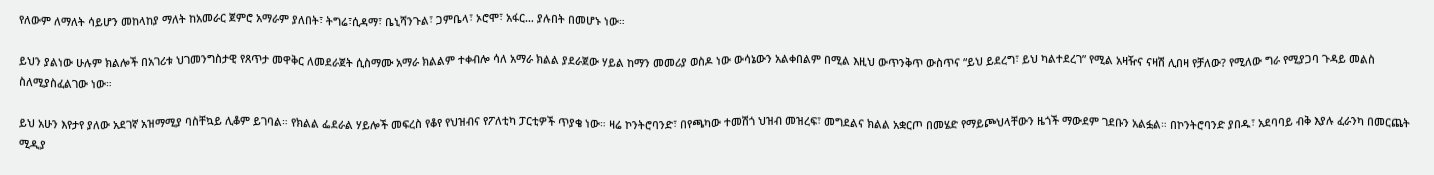የለውም ለማለት ሳይሆን መከላከያ ማለት ከአመራር ጀምሮ አማራም ያለበት፣ ትግሬ፣ሲዳማ፣ ቤኒሻንጉል፣ ጋምቤላ፣ ኦሮሞ፣ አፋር… ያሉበት በመሆኑ ነው።

ይህን ያልነው ሁሉም ክልሎች በአገሪቱ ህገመንግስታዊ የጸጥታ መዋቅር ለመደራጀት ሲስማሙ አማራ ክልልም ተቀብሎ ሳለ አማራ ክልል ያደራጀው ሃይል ከማን መመሪያ ወስዶ ነው ውሳኔውን አልቀበልም በሚል እዚህ ውጥንቅጥ ውስጥና “ይህ ይደረግ፣ ይህ ካልተደረገ” የሚል አዛዥና ናዛሽ ሊበዛ የቻለው? የሚለው ግራ የሚያጋባ ጉዳይ መልስ ስለሚያስፈልገው ነው።

ይህ አሁን እየታየ ያለው አደገኛ አዝማሚያ ባስቸኳይ ሊቆም ይገባል። የክልል ፌደራል ሃይሎች መፍረስ የቆየ የህዝብና የፖለቲካ ፓርቲዎች ጥያቄ ነው። ዛሬ ኮንትሮባንድ፣ በየጫካው ተመሽጎ ህዝብ መዝረፍ፣ መግደልና ክልል አቋርጦ በመሄድ የማይጮህላቸውን ዜጎች ማውደም ገደቡን አልፏል። በኮንትሮባንድ ያበዱ፣ አደባባይ ብቅ እያሉ ፈራንካ በመርጨት ሚዲያ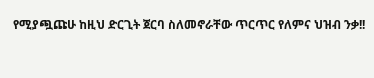የሚያጯጩሁ ከዚህ ድርጊት ጀርባ ስለመኖራቸው ጥርጥር የለምና ህዝብ ንቃ!!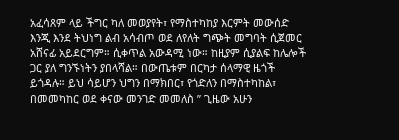አፈሳጸም ላይ ችግር ካለ መወያየት፣ የማስተካከያ እርምት መውሰድ እንጂ እንደ ትህነግ ልብ አሳብጦ ወደ ለየለት ግጭት መግባት ሲጀመር አሸናፊ አይደርግም። ሲቀጥል አውዳሚ ነው። ከዚያም ሲያልፍ ከሌሎች ጋር ያለ ግንኙነትን ያበላሻል። በውጤቱም በርካታ ሰላማዊ ዜጎች ይጎዳሉ። ይህ ሳይሆን ህግን በማክበር፣ የጎድለን በማስተካከል፣ በመመካከር ወደ ቀናው መንገድ መመለስ ” ጊዜው አሁን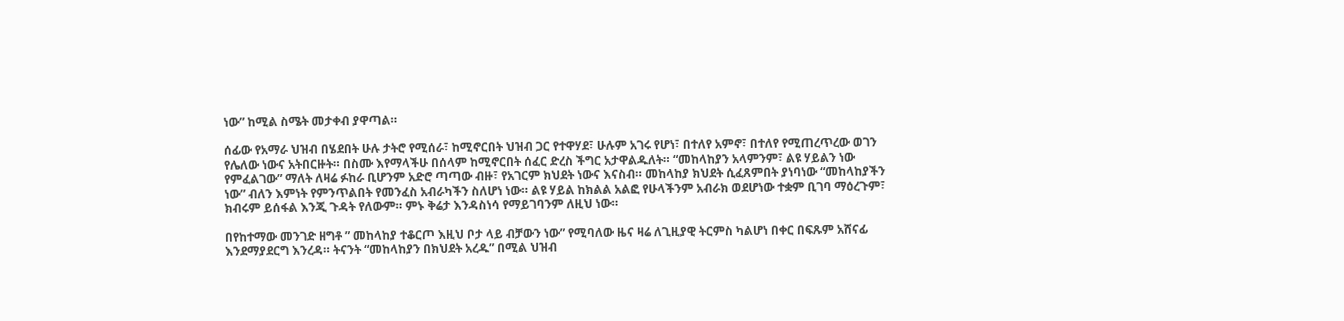ነው” ከሚል ስሜት መታቀብ ያዋጣል።

ሰፊው የአማራ ህዝብ በሄደበት ሁሉ ታትሮ የሚሰራ፣ ከሚኖርበት ህዝብ ጋር የተዋሃደ፣ ሁሉም አገሩ የሆነ፣ በተለየ አምኖ፣ በተለየ የሚጠረጥረው ወገን የሌለው ነውና አትበርዙት። በስሙ እየማላችሁ በሰላም ከሚኖርበት ሰፈር ድረስ ችግር አታዋልዱለት። “መከላከያን አላምንም፣ ልዩ ሃይልን ነው የምፈልገው” ማለት ለዛሬ ፉከራ ቢሆንም አድሮ ጣጣው ብዙ፣ የአገርም ክህደት ነውና እናስብ። መከላከያ ክህደት ሲፈጸምበት ያነባነው “መከላከያችን ነው” ብለን እምነት የምንጥልበት የመንፈስ አብራካችን ስለሆነ ነው። ልዩ ሃይል ከክልል አልፎ የሁላችንም አብራክ ወደሆነው ተቋም ቢገባ ማዕረጉም፣ ክብሩም ይሰፋል እንጂ ጉዳት የለውም። ምኑ ቅሬታ እንዳስነሳ የማይገባንም ለዚህ ነው።

በየከተማው መንገድ ዘግቶ ” መከላከያ ተቆርጦ እዚህ ቦታ ላይ ብቻውን ነው” የሚባለው ዜና ዛሬ ለጊዚያዊ ትርምስ ካልሆነ በቀር በፍጹም አሸናፊ እንደማያደርግ እንረዳ። ትናንት “መከላከያን በክህደት አረዱ” በሚል ህዝብ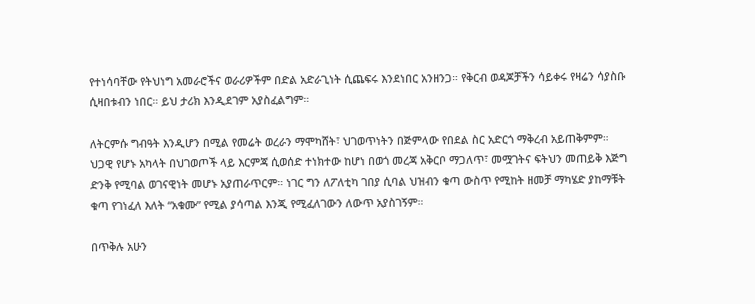የተነሳባቸው የትህነግ አመራሮችና ወራሪዎችም በድል አድራጊነት ሲጨፍሩ እንደነበር አንዘንጋ። የቅርብ ወዳጆቻችን ሳይቀሩ የዛሬን ሳያስቡ ሲዛበቱብን ነበር። ይህ ታሪክ እንዲደገም አያስፈልግም።

ለትርምሱ ግብዓት እንዲሆን በሚል የመሬት ወረራን ማሞካሸት፣ ህገወጥነትን በጅምላው የበደል ስር አድርጎ ማቅረብ አይጠቅምም። ህጋዊ የሆኑ አካላት በህገወጦች ላይ እርምጃ ሲወሰድ ተነክተው ከሆነ በወጎ መረጃ አቅርቦ ማጋለጥ፣ መሟገትና ፍትህን መጠይቅ እጅግ ድንቅ የሚባል ወገናዊነት መሆኑ አያጠራጥርም። ነገር ግን ለፖለቲካ ገበያ ሲባል ህዝብን ቁጣ ውስጥ የሚከት ዘመቻ ማካሄድ ያከማቹት ቁጣ የገነፈለ እለት “አቁሙ” የሚል ያሳጣል እንጂ የሚፈለገውን ለውጥ አያስገኝም።

በጥቅሉ አሁን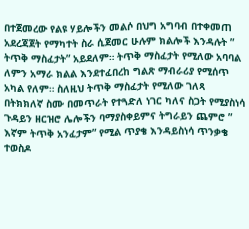በተጀመረው የልዩ ሃይሎችን መልሶ በህግ አግባብ በተቀመጠ አደረጃጀት የማካተት ስራ ሲጀመር ሁሉም ክልሎች እንዳሉት ” ትጥቅ ማስፈታት” አይደለም። ትጥቅ ማስፈታት የሚለው አባባል ለምን አማራ ክልል እንደተፈበረከ ግልጽ ማብራሪያ የሚሰጥ አካል የለም። ስለዚህ ትጥቅ ማስፈታት የሚለው ገለጻ በትክክለኛ ስሙ በመጥራት የተጓድለ ነገር ካለና ስጋት የሚያስነሳ ጉዳይን ዘርዝሮ ሌሎችን ባማያስቀይምና ትግራይን ጨምሮ ” እኛም ትጥቅ አንፈታም” የሚል ጥያቄ እንዳይስነሳ ጥንቃቄ ተወስዶ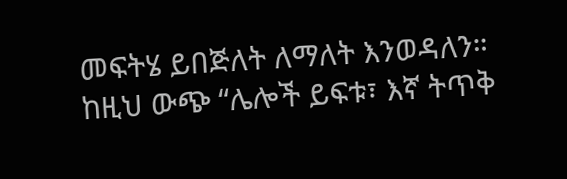መፍትሄ ይበጅለት ለማለት እንወዳለን። ከዚህ ውጭ “ሌሎች ይፍቱ፣ እኛ ትጥቅ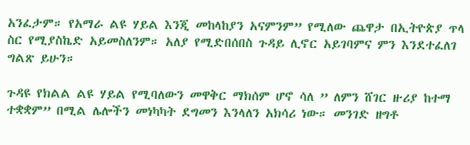አንፈታም። የአማራ ልዩ ሃይል እንጂ መከላከያን አናምንም” የሚለው ጨዋታ በኢትዮጵያ ጥላ ስር የሚያስኬድ አይመስለንም። አለያ የሚድበሰበስ ጉዳይ ሊኖር አይገባምና ምን እንደተፈለገ ግልጽ ይሁን።

ጉዳዩ የክልል ልዩ ሃይል የሚባለውን መዋቅር ማክሰም ሆኖ ሳለ ” ለምን ሸገር ዙሪያ ከተማ ተቋቋም” በሚል ሌሎችን መነካካት ደግመን እንላለን አክሳሪ ነው። መንገድ ዘግቶ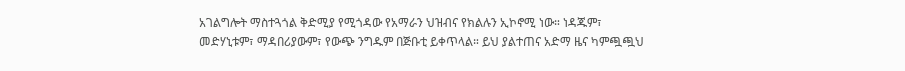አገልግሎት ማስተጓጎል ቅድሚያ የሚጎዳው የአማራን ህዝብና የክልሉን ኢኮኖሚ ነው። ነዳጁም፣ መድሃኒቱም፣ ማዳበሪያውም፣ የውጭ ንግዱም በጅቡቲ ይቀጥላል። ይህ ያልተጠና አድማ ዜና ካምጯጯህ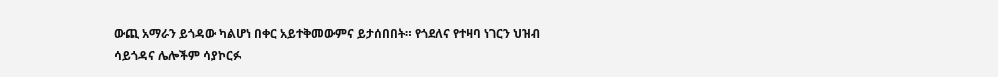ውጪ አማራን ይጎዳው ካልሆነ በቀር አይተቅመውምና ይታሰበበት። የጎደለና የተዛባ ነገርን ህዝብ ሳይጎዳና ሌሎችም ሳያኮርፉ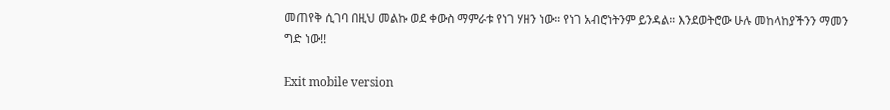መጠየቅ ሲገባ በዚህ መልኩ ወደ ቀውስ ማምራቱ የነገ ሃዘን ነው። የነገ አብሮነትንም ይንዳል። እንደወትሮው ሁሉ መከላከያችንን ማመን ግድ ነው!!

Exit mobile version